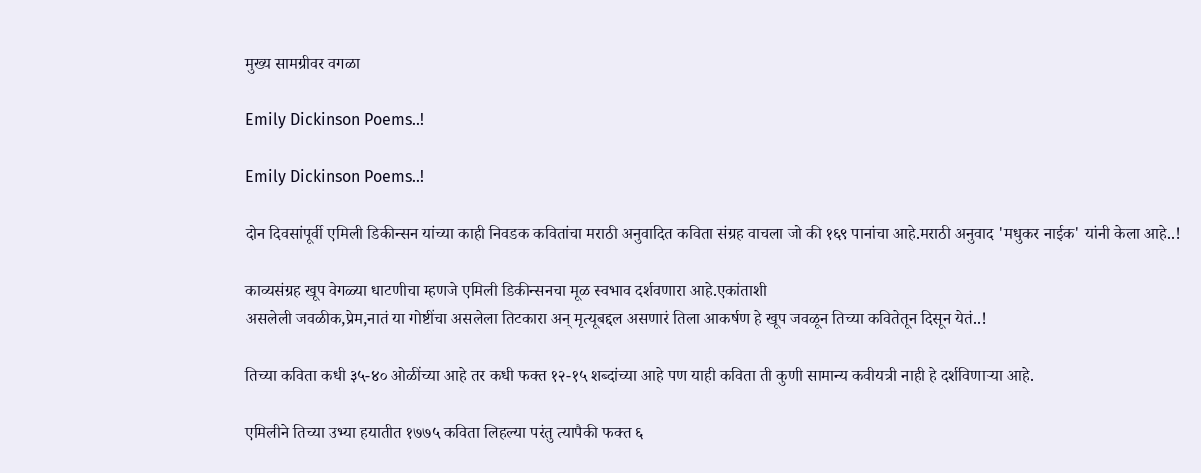मुख्य सामग्रीवर वगळा

Emily Dickinson Poems..!

Emily Dickinson Poems..!

दोन दिवसांपूर्वी एमिली डिकीन्सन यांच्या काही निवडक कवितांचा मराठी अनुवादित कविता संग्रह वाचला जो की १६९ पानांचा आहे.मराठी अनुवाद 'मधुकर नाईक' यांनी केला आहे..!

काव्यसंग्रह खूप वेगळ्या धाटणीचा म्हणजे एमिली डिकीन्सनचा मूळ स्वभाव दर्शवणारा आहे.एकांताशी
असलेली जवळीक,प्रेम,नातं या गोष्टींचा असलेला तिटकारा अन् मृत्यूबद्दल असणारं तिला आकर्षण हे खूप जवळून तिच्या कवितेतून दिसून येतं..!

तिच्या कविता कधी ३५-४० ओळींच्या आहे तर कधी फक्त १२-१५ शब्दांच्या आहे पण याही कविता ती कुणी सामान्य कवीयत्री नाही हे दर्शविणाऱ्या आहे.

एमिलीने तिच्या उभ्या हयातीत १७७५ कविता लिहल्या परंतु त्यापैकी फक्त ६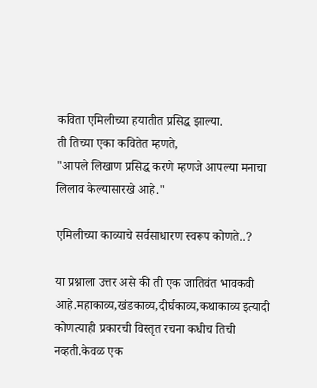कविता एमिलीच्या हयातीत प्रसिद्ध झाल्या.
ती तिच्या एका कवितेत म्हणते,
"आपले लिखाण प्रसिद्ध करणे म्हणजे आपल्या मनाचा लिलाव केल्यासारखे आहे."

एमिलीच्या काव्याचे सर्वसाधारण स्वरूप कोणते..?

या प्रश्नाला उत्तर असे की ती एक जातिवंत भावकवी आहे.महाकाव्य,खंडकाव्य,दीर्घकाव्य,कथाकाव्य इत्यादी कोणत्याही प्रकारची विस्तृत रचना कधीच तिची नव्हती.केवळ एक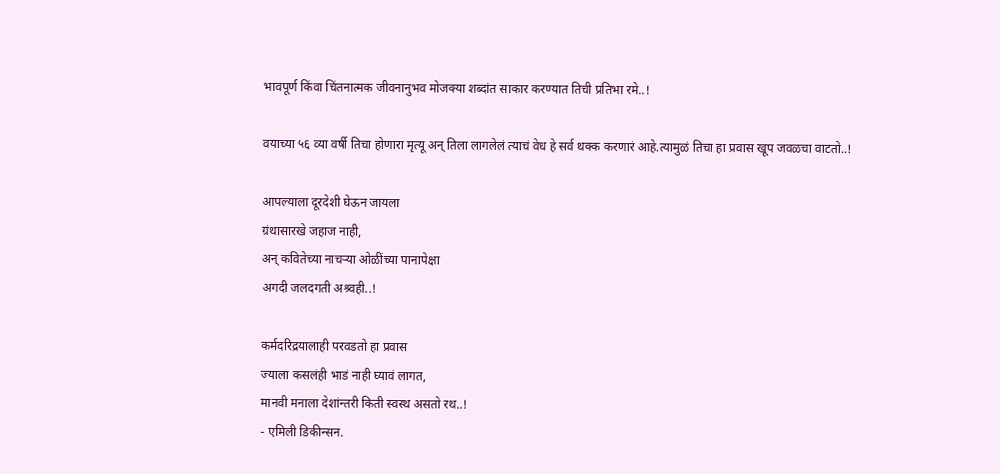भावपूर्ण किंवा चिंतनात्मक जीवनानुभव मोजक्या शब्दांत साकार करण्यात तिची प्रतिभा रमे..!

वयाच्या ५६ व्या वर्षी तिचा होणारा मृत्यू अन् तिला लागलेलं त्याचं वेध हे सर्व थक्क करणारं आहे.त्यामुळं तिचा हा प्रवास खूप जवळचा वाटतो..!

आपल्याला दूरदेशी घेऊन जायला
ग्रंथासारखे जहाज नाही,
अन् कवितेच्या नाचऱ्या ओळींच्या पानापेक्षा
अगदी जलदगती अश्र्वही..!

कर्मदरिद्रयालाही परवडतो हा प्रवास
ज्याला कसलंही भाडं नाही घ्यावं लागत,
मानवी मनाला देशांन्तरी किती स्वस्थ असतो रथ..!
- एमिली डिकीन्सन.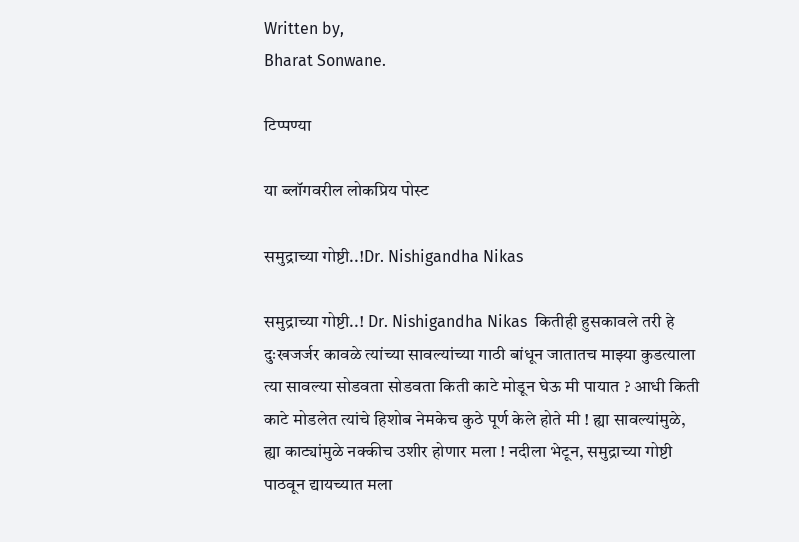Written by,
Bharat Sonwane.

टिप्पण्या

या ब्लॉगवरील लोकप्रिय पोस्ट

समुद्राच्या गोष्टी..!Dr. Nishigandha Nikas

समुद्राच्या गोष्टी..! Dr. Nishigandha Nikas  कितीही हुसकावले तरी हे दुःखजर्जर कावळे त्यांच्या सावल्यांच्या गाठी बांधून जातातच माझ्या कुडत्याला त्या सावल्या सोडवता सोडवता किती काटे मोडून घेऊ मी पायात ? आधी किती काटे मोडलेत त्यांचे हिशोब नेमकेच कुठे पूर्ण केले होते मी ! ह्या सावल्यांमुळे, ह्या काट्यांमुळे नक्कीच उशीर होणार मला ! नदीला भेटून, समुद्राच्या गोष्टी पाठवून द्यायच्यात मला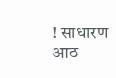! साधारण आठ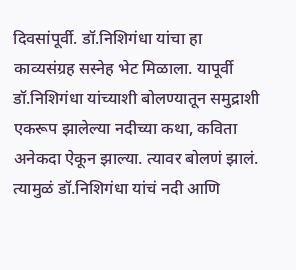दिवसांपूर्वी. डॉ.निशिगंधा यांचा हा काव्यसंग्रह सस्नेह भेट मिळाला. यापूर्वी डॉ.निशिगंधा यांच्याशी बोलण्यातून समुद्राशी एकरूप झालेल्या नदीच्या कथा, कविता अनेकदा ऐकून झाल्या. त्यावर बोलणं झालं. त्यामुळं डॉ.निशिगंधा यांचं नदी आणि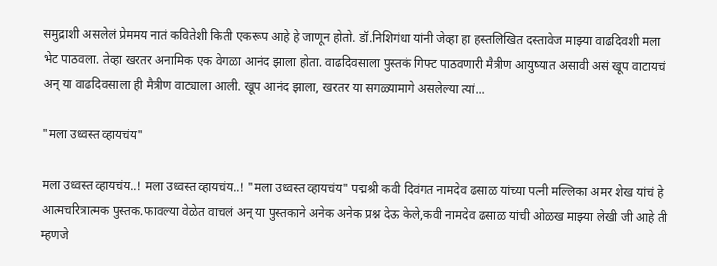समुद्राशी असलेलं प्रेममय नातं कवितेशी किती एकरूप आहे हे जाणून होतो. डॉ.निशिगंधा यांनी जेव्हा हा हस्तलिखित दस्तावेज माझ्या वाढदिवशी मला भेट पाठवला. तेव्हा खरतर अनामिक एक वेगळा आनंद झाला होता. वाढदिवसाला पुस्तकं गिफ्ट पाठवणारी मैत्रीण आयुष्यात असावी असं खूप वाटायचं अन् या वाढदिवसाला ही मैत्रीण वाट्याला आली. खूप आनंद झाला, खरतर या सगळ्यामागे असलेल्या त्यां...

"मला उध्वस्त व्हायचंय"

मला उध्वस्त व्हायचंय..! मला उध्वस्त व्हायचंय..! "मला उध्वस्त व्हायचंय" पद्मश्री कवी दिवंगत नामदेव ढसाळ यांच्या पत्नी मल्लिका अमर शेख यांचं हे आत्मचरित्रात्मक पुस्तक.फावल्या वेळेत वाचलं अन् या पुस्तकाने अनेक अनेक प्रश्न देऊ केले,कवी नामदेव ढसाळ यांची ओळख माझ्या लेखी जी आहे ती म्हणजे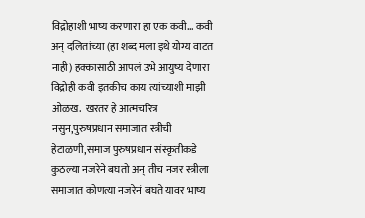विद्रोहाशी भाष्य करणारा हा एक कवी... कवी अन् दलितांच्या (हा शब्द मला इथे योग्य वाटत नाही) हक्कासाठी आपलं उभे आयुष्य देणारा विद्रोही कवी इतकीच काय त्यांच्याशी माझी ओळख.  खरतर हे आत्मचरित्र नसुन,पुरुषप्रधान समाजात स्त्रीची हेटाळणी,समाज पुरुषप्रधान संस्कृतीकडे कुठल्या नजरेने बघतो अन् तीच नजर स्त्रीला समाजात कोणत्या नजरेनं बघते यावर भाष्य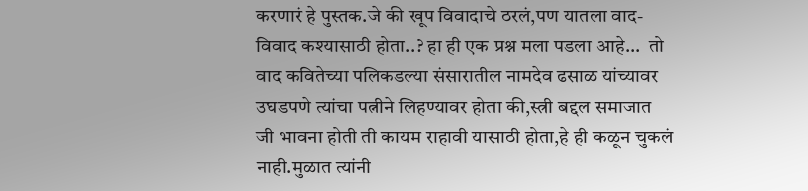करणारं हे पुस्तक.जे की खूप विवादाचे ठरलं,पण यातला वाद-विवाद कश्यासाठी होता..? हा ही एक प्रश्न मला पडला आहे...  तो वाद कवितेच्या पलिकडल्या संसारातील नामदेव ढसाळ यांच्यावर उघडपणे त्यांचा पत्नीने लिहण्यावर होता की,स्त्री बद्दल समाजात जी भावना होती ती कायम राहावी यासाठी होता,हे ही कळून चुकलं नाही.मुळात त्यांनी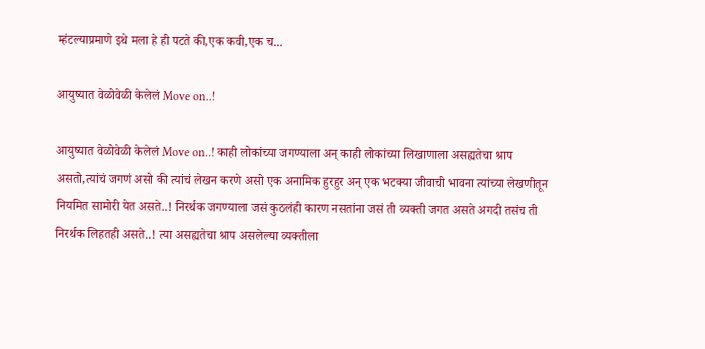म्हंटल्याप्रमाणे इथे मला हे ही पटते की,एक कवी,एक च...

आयुष्यात वेळोवेळी केलेलं Move on..!

आयुष्यात वेळोवेळी केलेलं Move on..! काही लोकांच्या जगण्याला अन् काही लोकांच्या लिखाणाला असह्यतेचा श्राप असतो,त्यांचं जगणं असो की त्यांचं लेखन करणे असो एक अनामिक हुरहुर अन् एक भटक्या जीवाची भावना त्यांच्या लेखणीतून नियमित सामोरी येत असते..! निरर्थक जगण्याला जसं कुठलंही कारण नसतांना जसं ती व्यक्ती जगत असते अगदी तसंच ती निरर्थक लिहतही असते..! त्या असह्यतेचा श्राप असलेल्या व्यक्तीला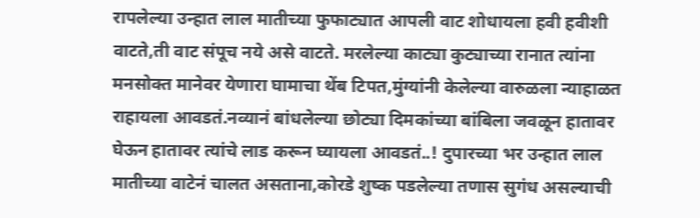रापलेल्या उन्हात लाल मातीच्या फुफाट्यात आपली वाट शोधायला हवी हवीशी वाटते,ती वाट संपूच नये असे वाटते. मरलेल्या काट्या कुट्याच्या रानात त्यांना मनसोक्त मानेवर येणारा घामाचा थेंब टिपत,मुंग्यांनी केलेल्या वारुळला न्याहाळत राहायला आवडतं.नव्यानं बांधलेल्या छोट्या दिमकांच्या बांबिला जवळून हातावर घेऊन हातावर त्यांचे लाड करून घ्यायला आवडतं..! दुपारच्या भर उन्हात लाल मातीच्या वाटेनं चालत असताना,कोरडे शुष्क पडलेल्या तणास सुगंध असल्याची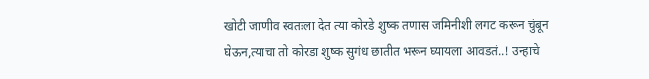खोटी जाणीव स्वतःला देत त्या कोरडे शुष्क तणास जमिनीशी लगट करून चुंबून घेऊन,त्याचा तो कोरडा शुष्क सुगंध छातीत भरून घ्यायला आवडतं..! उन्हाचे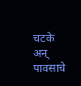चटके अन् पावसाचे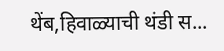थेंब,हिवाळ्याची थंडी स...